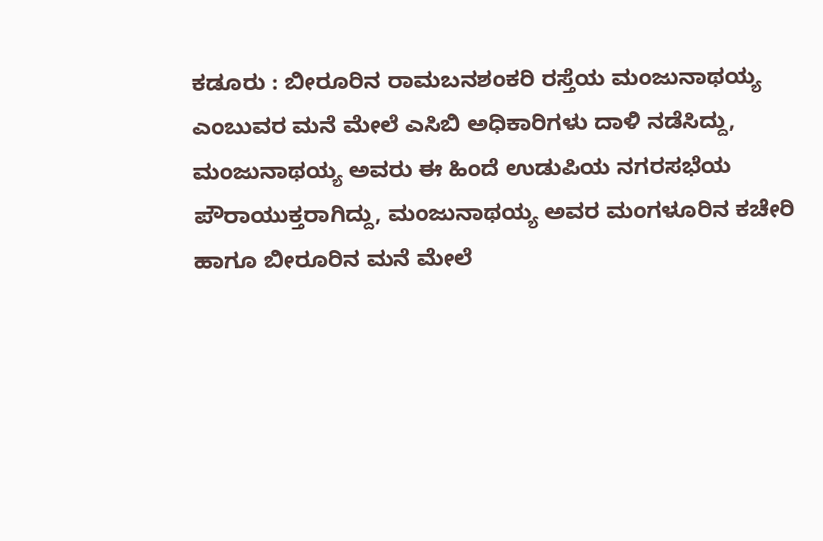ಕಡೂರು : ಬೀರೂರಿನ ರಾಮಬನಶಂಕರಿ ರಸ್ತೆಯ ಮಂಜುನಾಥಯ್ಯ ಎಂಬುವರ ಮನೆ ಮೇಲೆ ಎಸಿಬಿ ಅಧಿಕಾರಿಗಳು ದಾಳಿ ನಡೆಸಿದ್ದು, ಮಂಜುನಾಥಯ್ಯ ಅವರು ಈ ಹಿಂದೆ ಉಡುಪಿಯ ನಗರಸಭೆಯ ಪೌರಾಯುಕ್ತರಾಗಿದ್ದು, ಮಂಜುನಾಥಯ್ಯ ಅವರ ಮಂಗಳೂರಿನ ಕಚೇರಿ ಹಾಗೂ ಬೀರೂರಿನ ಮನೆ ಮೇಲೆ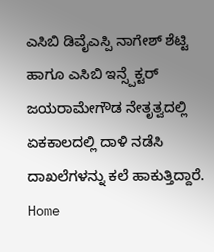ಎಸಿಬಿ ಡಿವೈಎಸ್ಪಿ ನಾಗೇಶ್ ಶೆಟ್ಟಿ ಹಾಗೂ ಎಸಿಬಿ ಇನ್ಸ್ಪೆಕ್ಟರ್ ಜಯರಾಮೇಗೌಡ ನೇತೃತ್ವದಲ್ಲಿ ಏಕಕಾಲದಲ್ಲಿ ದಾಳಿ ನಡೆಸಿ ದಾಖಲೆಗಳನ್ನು ಕಲೆ ಹಾಕುತ್ತಿದ್ದಾರೆ.
Home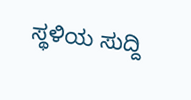ಸ್ಥಳಿಯ ಸುದ್ದಿ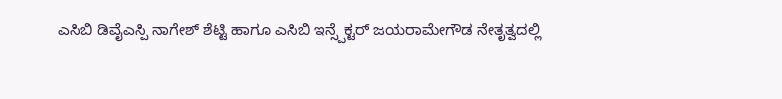ಎಸಿಬಿ ಡಿವೈಎಸ್ಪಿ ನಾಗೇಶ್ ಶೆಟ್ಟಿ ಹಾಗೂ ಎಸಿಬಿ ಇನ್ಸ್ಪೆಕ್ಟರ್ ಜಯರಾಮೇಗೌಡ ನೇತೃತ್ವದಲ್ಲಿ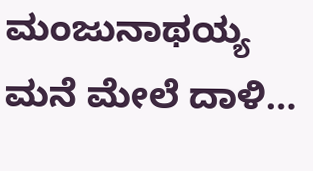ಮಂಜುನಾಥಯ್ಯ ಮನೆ ಮೇಲೆ ದಾಳಿ…